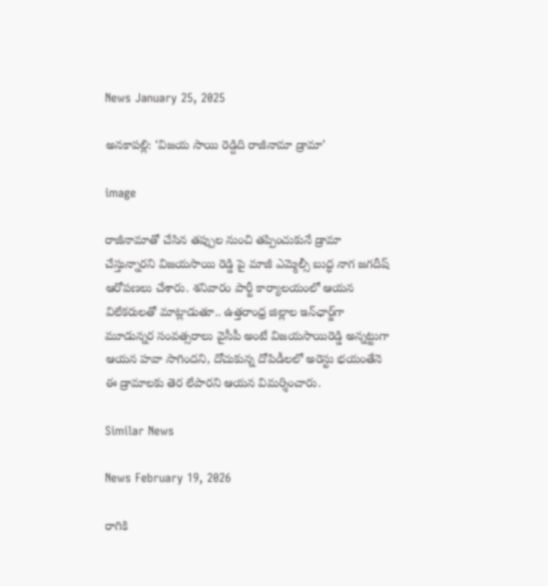News January 25, 2025

అనకాపల్లి: ‘విజయ సాయి రెడ్దిది రాజీనామా డ్రామా’

image

రాజీనామాతో చేసిన తప్పుల నుంచి తప్పించుకునే డ్రామా చేస్తున్నారని విజయసాయి రెడ్డి పై మాజీ ఎమ్మెల్సీ బుద్ధ నాగ జగదీష్ ఆరోపణలు చేశారు. శనివారం పార్టీ కార్యాలయంలో ఆయన విలేకరులతో మాట్లాడుతూ.. ఉత్తరాంధ్ర జిల్లాల ఇన్‌ఛార్జ్‌గా మూడున్నర సంవత్సరాలు వైసీపీ అంటే విజయసాయిరెడ్డి అన్నట్టుగా ఆయన హవా సాగిందని, దోచుకున్న దోపిడీలలో అరెస్టు భయంతేనె ఈ డ్రామాలకు తెర లేపారని ఆయన విమర్శించారు.

Similar News

News February 19, 2026

రాగికి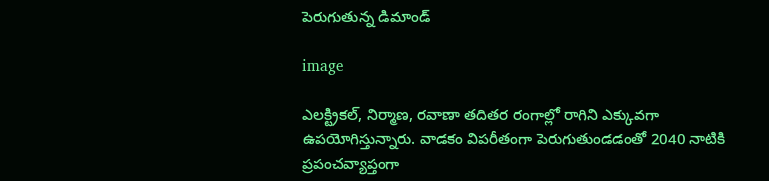పెరుగుతున్న డిమాండ్

image

ఎలక్ట్రికల్, నిర్మాణ, రవాణా తదితర రంగాల్లో రాగిని ఎక్కువగా ఉపయోగిస్తున్నారు. వాడకం విపరీతంగా పెరుగుతుండడంతో 2040 నాటికి ప్రపంచవ్యాప్తంగా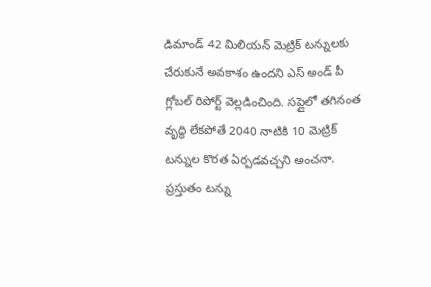డిమాండ్ 42 మిలియన్ మెట్రిక్ టన్నులకు చేరుకునే అవకాశం ఉందని ఎస్ అండ్ పీ గ్లోబల్ రిపోర్ట్ వెల్లడించింది. సప్లైలో తగినంత వృద్ధి లేకపోతే 2040 నాటికి 10 మెట్రిక్ టన్నుల కొరత ఏర్పడవచ్చని అంచనా. ప్రస్తుతం టన్ను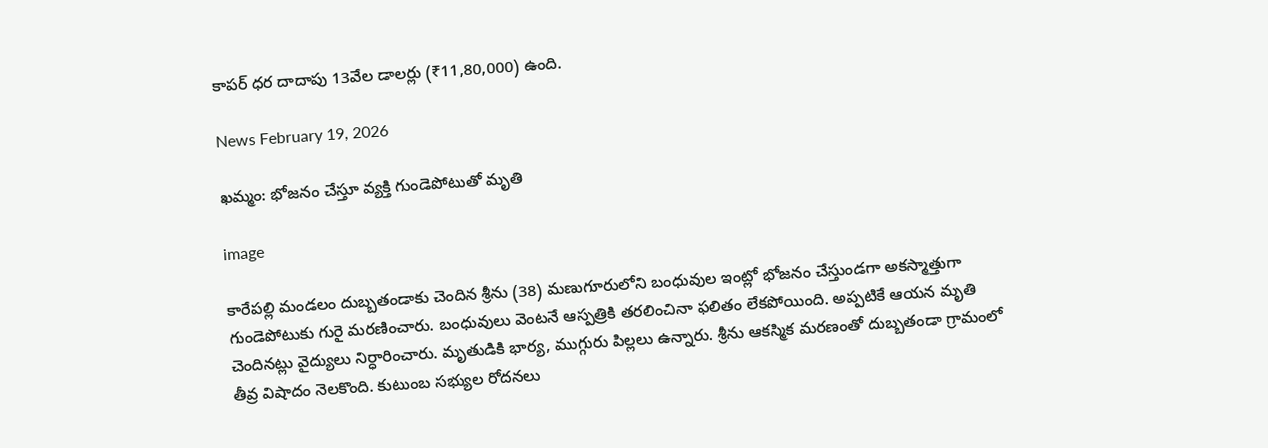కాపర్ ధర దాదాపు 13వేల డాలర్లు (₹11,80,000) ఉంది.

News February 19, 2026

ఖమ్మం: భోజనం చేస్తూ వ్యక్తి గుండెపోటుతో మృతి

image

కారేపల్లి మండలం దుబ్బతండాకు చెందిన శ్రీను (38) మణుగూరులోని బంధువుల ఇంట్లో భోజనం చేస్తుండగా అకస్మాత్తుగా గుండెపోటుకు గురై మరణించారు. బంధువులు వెంటనే ఆస్పత్రికి తరలించినా ఫలితం లేకపోయింది. అప్పటికే ఆయన మృతి చెందినట్లు వైద్యులు నిర్ధారించారు. మృతుడికి భార్య, ముగ్గురు పిల్లలు ఉన్నారు. శ్రీను ఆకస్మిక మరణంతో దుబ్బతండా గ్రామంలో తీవ్ర విషాదం నెలకొంది. కుటుంబ సభ్యుల రోదనలు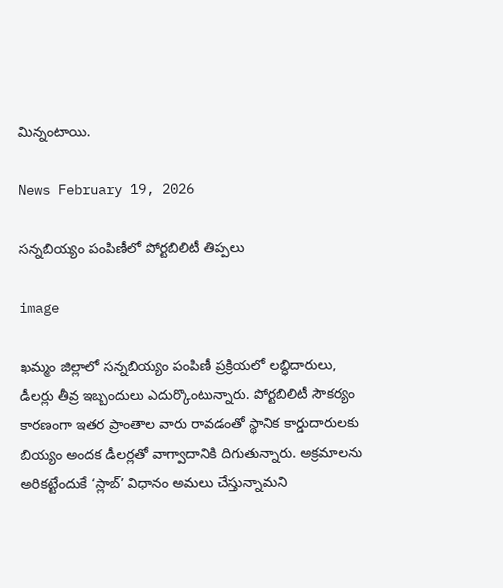మిన్నంటాయి.

News February 19, 2026

సన్నబియ్యం పంపిణీలో పోర్టబిలిటీ తిప్పలు

image

ఖమ్మం జిల్లాలో సన్నబియ్యం పంపిణీ ప్రక్రియలో లబ్ధిదారులు, డీలర్లు తీవ్ర ఇబ్బందులు ఎదుర్కొంటున్నారు. పోర్టబిలిటీ సౌకర్యం కారణంగా ఇతర ప్రాంతాల వారు రావడంతో స్థానిక కార్డుదారులకు బియ్యం అందక డీలర్లతో వాగ్వాదానికి దిగుతున్నారు. అక్రమాలను అరికట్టేందుకే ‘స్లాబ్’ విధానం అమలు చేస్తున్నామని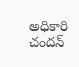అధికారి చందన్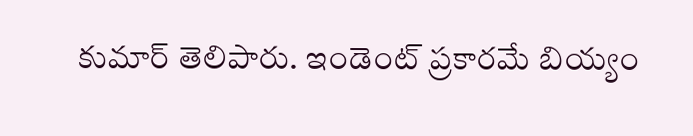కుమార్ తెలిపారు. ఇండెంట్ ప్రకారమే బియ్యం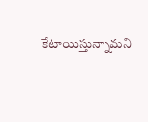కేటాయిస్తున్నామని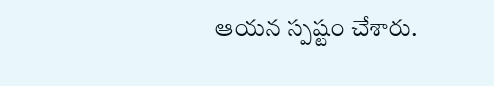ఆయన స్పష్టం చేశారు.